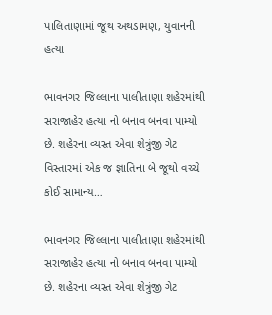પાલિતાણામાં જૂથ અથડામણ, યુવાનની હત્યા

ભાવનગર જિલ્લાના પાલીતાણા શહેરમાંથી સરાજાહેર હત્યા નો બનાવ બનવા પામ્યો છે. શહેરના વ્યસ્ત એવા શેત્રુંજી ગેટ વિસ્તારમાં એક જ જ્ઞાતિના બે જૂથો વચ્ચે કોઈ સામાન્ય…

ભાવનગર જિલ્લાના પાલીતાણા શહેરમાંથી સરાજાહેર હત્યા નો બનાવ બનવા પામ્યો છે. શહેરના વ્યસ્ત એવા શેત્રુંજી ગેટ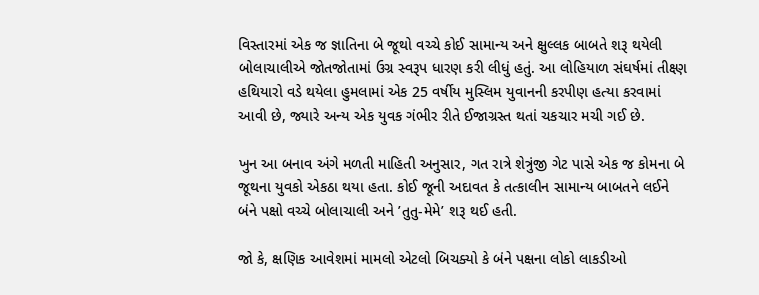વિસ્તારમાં એક જ જ્ઞાતિના બે જૂથો વચ્ચે કોઈ સામાન્ય અને ક્ષુલ્લક બાબતે શરૂ થયેલી બોલાચાલીએ જોતજોતામાં ઉગ્ર સ્વરૂપ ધારણ કરી લીધું હતું. આ લોહિયાળ સંઘર્ષમાં તીક્ષ્ણ હથિયારો વડે થયેલા હુમલામાં એક 25 વર્ષીય મુસ્લિમ યુવાનની કરપીણ હત્યા કરવામાં આવી છે, જ્યારે અન્ય એક યુવક ગંભીર રીતે ઈજાગ્રસ્ત થતાં ચકચાર મચી ગઈ છે.

ખુન આ બનાવ અંગે મળતી માહિતી અનુસાર, ગત રાત્રે શેત્રુંજી ગેટ પાસે એક જ કોમના બે જૂથના યુવકો એકઠા થયા હતા. કોઈ જૂની અદાવત કે તત્કાલીન સામાન્ય બાબતને લઈને બંને પક્ષો વચ્ચે બોલાચાલી અને ’તુતુ-મેમે’ શરૂ થઈ હતી.

જો કે, ક્ષણિક આવેશમાં મામલો એટલો બિચક્યો કે બંને પક્ષના લોકો લાકડીઓ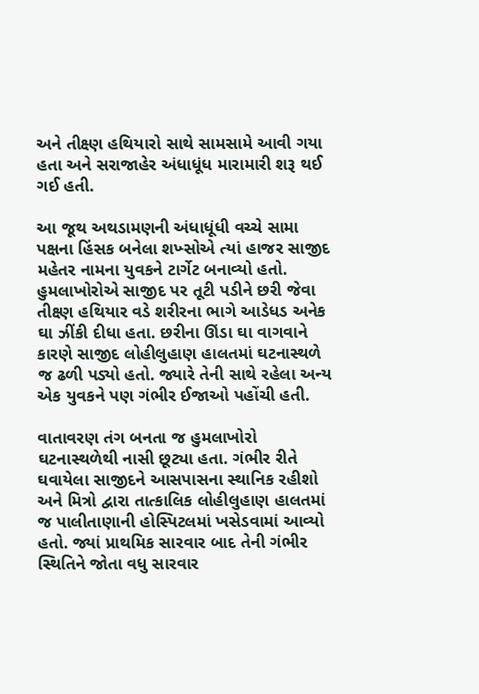અને તીક્ષ્ણ હથિયારો સાથે સામસામે આવી ગયા હતા અને સરાજાહેર અંધાધૂંધ મારામારી શરૂ થઈ ગઈ હતી.

આ જૂથ અથડામણની અંધાધૂંધી વચ્ચે સામા પક્ષના હિંસક બનેલા શખ્સોએ ત્યાં હાજર સાજીદ મહેતર નામના યુવકને ટાર્ગેટ બનાવ્યો હતો. હુમલાખોરોએ સાજીદ પર તૂટી પડીને છરી જેવા તીક્ષ્ણ હથિયાર વડે શરીરના ભાગે આડેધડ અનેક ઘા ઝીંકી દીધા હતા. છરીના ઊંડા ઘા વાગવાને કારણે સાજીદ લોહીલુહાણ હાલતમાં ઘટનાસ્થળે જ ઢળી પડ્યો હતો. જ્યારે તેની સાથે રહેલા અન્ય એક યુવકને પણ ગંભીર ઈજાઓ પહોંચી હતી.

વાતાવરણ તંગ બનતા જ હુમલાખોરો ઘટનાસ્થળેથી નાસી છૂટ્યા હતા. ગંભીર રીતે ઘવાયેલા સાજીદને આસપાસના સ્થાનિક રહીશો અને મિત્રો દ્વારા તાત્કાલિક લોહીલુહાણ હાલતમાં જ પાલીતાણાની હોસ્પિટલમાં ખસેડવામાં આવ્યો હતો. જ્યાં પ્રાથમિક સારવાર બાદ તેની ગંભીર સ્થિતિને જોતા વધુ સારવાર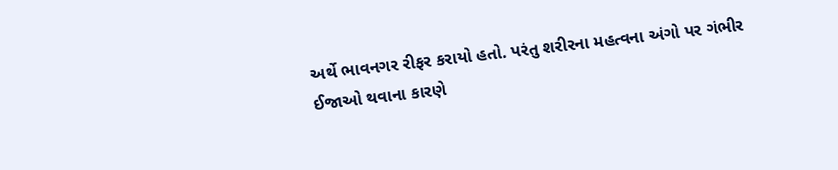અર્થે ભાવનગર રીફર કરાયો હતો. પરંતુ શરીરના મહત્વના અંગો પર ગંભીર ઈજાઓ થવાના કારણે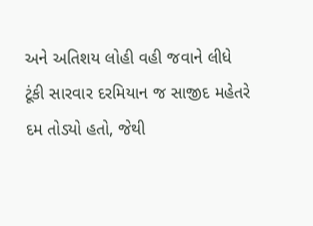અને અતિશય લોહી વહી જવાને લીધે ટૂંકી સારવાર દરમિયાન જ સાજીદ મહેતરે દમ તોડ્યો હતો, જેથી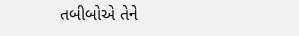તબીબોએ તેને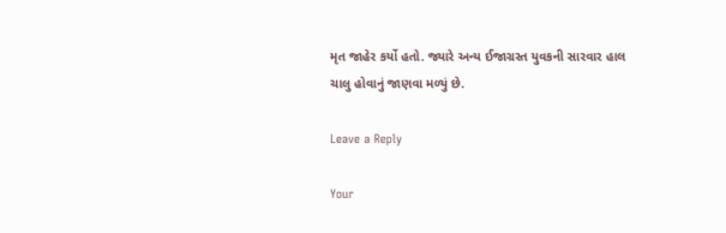મૃત જાહેર કર્યો હતો. જ્યારે અન્ય ઈજાગ્રસ્ત યુવકની સારવાર હાલ ચાલુ હોવાનું જાણવા મળ્યું છે.

Leave a Reply

Your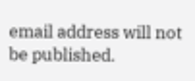email address will not be published.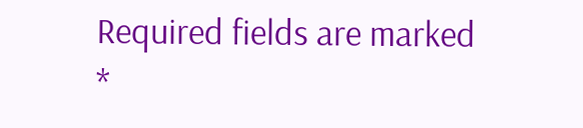Required fields are marked *